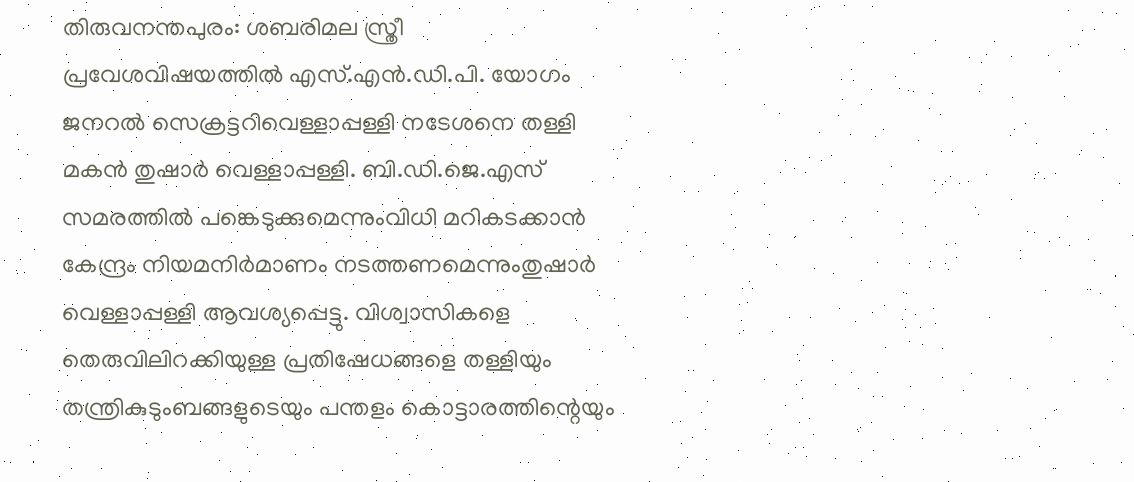തിരുവനന്തപുരം: ശബരിമല സ്ത്രീ പ്രവേശവിഷയത്തിൽ എസ്.എൻ.ഡി.പി. യോഗം ജനറൽ സെക്രട്ടറിവെള്ളാപ്പള്ളി നടേശനെ തള്ളി മകൻ തുഷാർ വെള്ളാപ്പള്ളി. ബി.ഡി.ജെ.എസ് സമരത്തിൽ പങ്കെടുക്കുമെന്നുംവിധി മറികടക്കാൻ കേന്ദ്രം നിയമനിർമാണം നടത്തണമെന്നുംതുഷാർ വെള്ളാപ്പള്ളി ആവശ്യപ്പെട്ടു. വിശ്വാസികളെ തെരുവിലിറക്കിയുള്ള പ്രതിഷേധങ്ങളെ തള്ളിയും തന്ത്രികുടുംബങ്ങളുടെയും പന്തളം കൊട്ടാരത്തിന്റെയും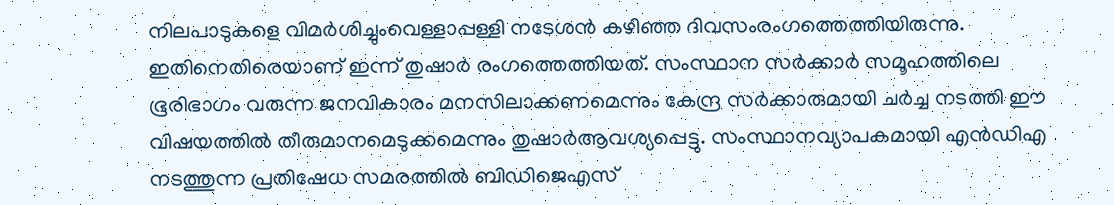നിലപാടുകളെ വിമർശിച്ചുംവെള്ളാപ്പള്ളി നടേശൻ കഴിഞ്ഞ ദിവസംരംഗത്തെത്തിയിരുന്നു. ഇതിനെതിരെയാണ് ഇന്ന് തുഷാർ രംഗത്തെത്തിയത്. സംസ്ഥാന സർക്കാർ സമൂഹത്തിലെ ഭൂരിഭാഗം വരുന്ന ജനവികാരം മനസിലാക്കണമെന്നും കേന്ദ്ര സർക്കാരുമായി ചർച്ച നടത്തി ഈ വിഷയത്തിൽ തീരുമാനമെടുക്കമെന്നും തുഷാർആവശ്യപ്പെട്ടു. സംസ്ഥാനവ്യാപകമായി എൻഡിഎ നടത്തുന്ന പ്രതിഷേധ സമരത്തിൽ ബിഡിജെഎസ്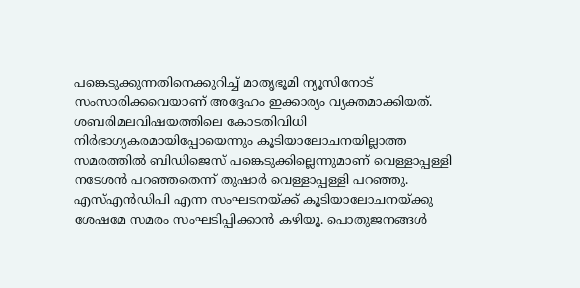പങ്കെടുക്കുന്നതിനെക്കുറിച്ച് മാതൃഭൂമി ന്യൂസിനോട് സംസാരിക്കവെയാണ് അദ്ദേഹം ഇക്കാര്യം വ്യക്തമാക്കിയത്. ശബരിമലവിഷയത്തിലെ കോടതിവിധി നിർഭാഗ്യകരമായിപ്പോയെന്നും കൂടിയാലോചനയില്ലാത്ത സമരത്തിൽ ബിഡിജെസ് പങ്കെടുക്കില്ലെന്നുമാണ് വെള്ളാപ്പള്ളി നടേശൻ പറഞ്ഞതെന്ന് തുഷാർ വെള്ളാപ്പള്ളി പറഞ്ഞു. എസ്എൻഡിപി എന്ന സംഘടനയ്ക്ക് കൂടിയാലോചനയ്ക്കു ശേഷമേ സമരം സംഘടിപ്പിക്കാൻ കഴിയൂ. പൊതുജനങ്ങൾ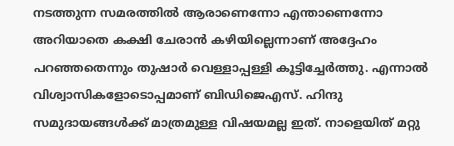നടത്തുന്ന സമരത്തിൽ ആരാണെന്നോ എന്താണെന്നോ അറിയാതെ കക്ഷി ചേരാൻ കഴിയില്ലെന്നാണ് അദ്ദേഹം പറഞ്ഞതെന്നും തുഷാർ വെള്ളാപ്പള്ളി കൂട്ടിച്ചേർത്തു. എന്നാൽ വിശ്വാസികളോടൊപ്പമാണ് ബിഡിജെഎസ്. ഹിന്ദു സമുദായങ്ങൾക്ക് മാത്രമുള്ള വിഷയമല്ല ഇത്. നാളെയിത് മറ്റു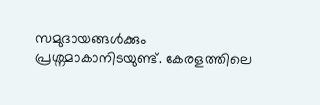സമുദായങ്ങൾക്കും പ്രശ്നമാകാനിടയുണ്ട്. കേരളത്തിലെ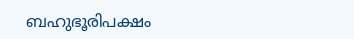ബഹുഭൂരിപക്ഷം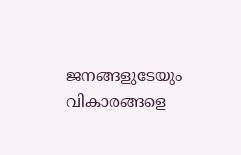ജനങ്ങളുടേയും വികാരങ്ങളെ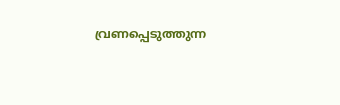വ്രണപ്പെടുത്തുന്ന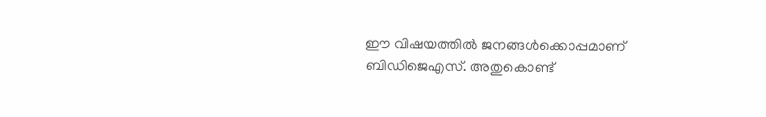ഈ വിഷയത്തിൽ ജനങ്ങൾക്കൊപ്പമാണ് ബിഡിജെഎസ്. അതുകൊണ്ട്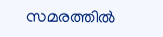സമരത്തിൽ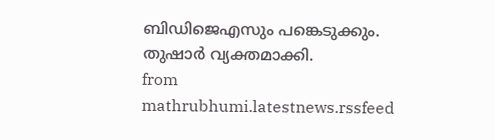ബിഡിജെഎസും പങ്കെടുക്കും. തുഷാർ വ്യക്തമാക്കി.
from mathrubhumi.latestnews.rssfeed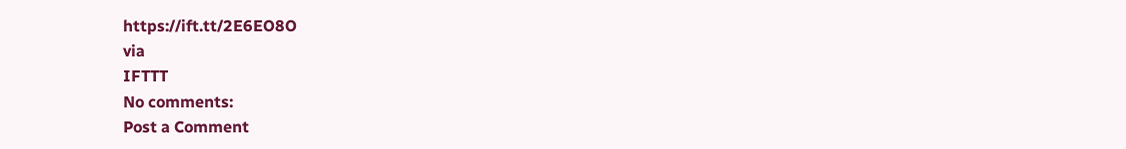https://ift.tt/2E6EO8O
via
IFTTT
No comments:
Post a Comment